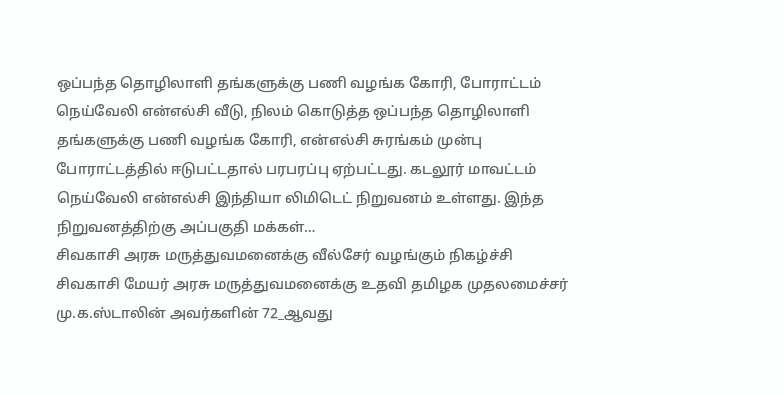ஒப்பந்த தொழிலாளி தங்களுக்கு பணி வழங்க கோரி, போராட்டம்
நெய்வேலி என்எல்சி வீடு, நிலம் கொடுத்த ஒப்பந்த தொழிலாளி தங்களுக்கு பணி வழங்க கோரி, என்எல்சி சுரங்கம் முன்பு போராட்டத்தில் ஈடுபட்டதால் பரபரப்பு ஏற்பட்டது. கடலூர் மாவட்டம் நெய்வேலி என்எல்சி இந்தியா லிமிடெட் நிறுவனம் உள்ளது. இந்த நிறுவனத்திற்கு அப்பகுதி மக்கள்…
சிவகாசி அரசு மருத்துவமனைக்கு வீல்சேர் வழங்கும் நிகழ்ச்சி
சிவகாசி மேயர் அரசு மருத்துவமனைக்கு உதவி தமிழக முதலமைச்சர் மு.க.ஸ்டாலின் அவர்களின் 72_ஆவது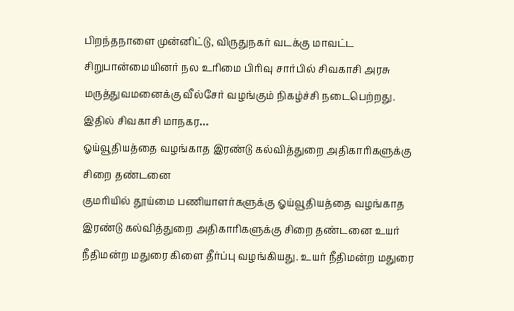பிறந்தநாளை முன்னிட்டு, விருதுநகர் வடக்கு மாவட்ட சிறுபான்மையினர் நல உரிமை பிரிவு சார்பில் சிவகாசி அரசு மருத்துவமனைக்கு வீல்சேர் வழங்கும் நிகழ்ச்சி நடைபெற்றது. இதில் சிவகாசி மாநகர…
ஓய்வூதியத்தை வழங்காத இரண்டு கல்வித்துறை அதிகாரிகளுக்கு சிறை தண்டனை
குமரியில் தூய்மை பணியாளர்களுக்கு ஓய்வூதியத்தை வழங்காத இரண்டு கல்வித்துறை அதிகாரிகளுக்கு சிறை தண்டனை உயர் நீதிமன்ற மதுரை கிளை தீர்ப்பு வழங்கியது. உயர் நீதிமன்ற மதுரை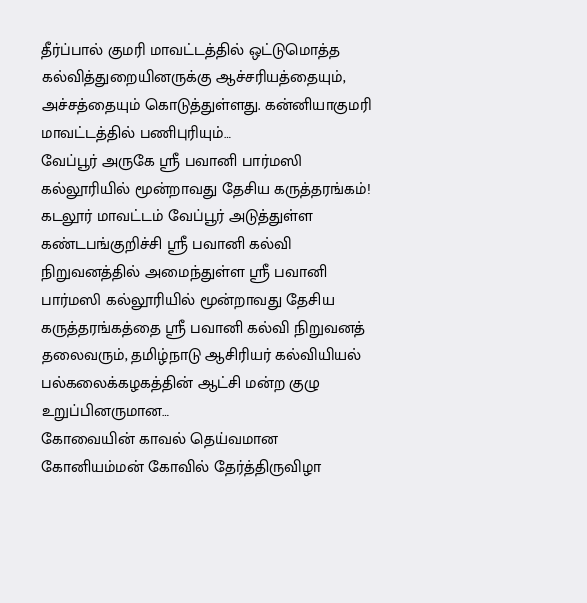தீர்ப்பால் குமரி மாவட்டத்தில் ஒட்டுமொத்த கல்வித்துறையினருக்கு ஆச்சரியத்தையும், அச்சத்தையும் கொடுத்துள்ளது. கன்னியாகுமரி மாவட்டத்தில் பணிபுரியும்…
வேப்பூர் அருகே ஸ்ரீ பவானி பார்மஸி கல்லூரியில் மூன்றாவது தேசிய கருத்தரங்கம்!
கடலூர் மாவட்டம் வேப்பூர் அடுத்துள்ள கண்டபங்குறிச்சி ஸ்ரீ பவானி கல்வி நிறுவனத்தில் அமைந்துள்ள ஸ்ரீ பவானி பார்மஸி கல்லூரியில் மூன்றாவது தேசிய கருத்தரங்கத்தை ஸ்ரீ பவானி கல்வி நிறுவனத் தலைவரும், தமிழ்நாடு ஆசிரியர் கல்வியியல் பல்கலைக்கழகத்தின் ஆட்சி மன்ற குழு உறுப்பினருமான…
கோவையின் காவல் தெய்வமான கோனியம்மன் கோவில் தேர்த்திருவிழா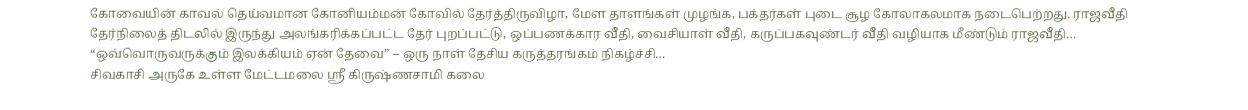கோவையின் காவல் தெய்வமான கோனியம்மன் கோவில் தேர்த்திருவிழா, மேள தாளங்கள் முழங்க, பக்தர்கள் புடை சூழ கோலாகலமாக நடைபெற்றது. ராஜவீதி தேர்நிலைத் திடலில் இருந்து அலங்கரிக்கப்பட்ட தேர் புறப்பட்டு, ஒப்பணக்கார வீதி, வைசியாள் வீதி, கருப்பகவுண்டர் வீதி வழியாக மீண்டும் ராஜவீதி…
“ஒவ்வொருவருக்கும் இலக்கியம் ஏன் தேவை” – ஒரு நாள் தேசிய கருத்தரங்கம் நிகழ்ச்சி…
சிவகாசி அருகே உள்ள மேட்டமலை ஸ்ரீ கிருஷ்ணசாமி கலை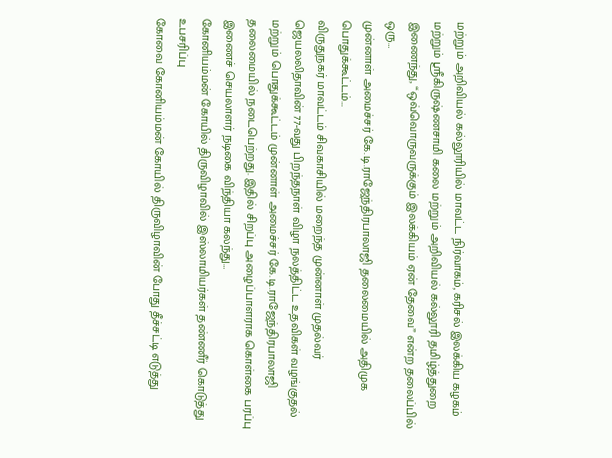மற்றும் அறிவியல் கல்லூரியில் மாவட்ட நிர்வாகம், கரிசல் இலக்கிய கழகம் மற்றும் ஸ்ரீகிருஷ்ணசாமி கலை மற்றும் அறிவியல் கல்லூரி தமிழ்த்துறை இணைந்து, “ஒவ்வொருவருக்கும் இலக்கியம் ஏன் தேவை” என்ற தலைப்பில் ஒரு…
முன்னாள் அமைச்சர் கே.டி.ராஜேந்திரபாலாஜி தலைமையில் அதிமுக பொதுக்கூட்டம்…
விருதுநகர் மாவட்டம் சிவகாசியில் மறைந்த முன்னாள் முதல்வர் ஜெயலலிதாவின் 77-வது பிறந்தநாள் விழா நலத்திட்ட உதவிகள் வழங்குதல் மற்றும் பொதுக்கூட்டம் முன்னாள் அமைச்சர் கே.டி.ராஜேந்திரபாலாஜி தலைமையில் நடைபெற்றது. இதில் சிறப்பு அழைப்பாளராக கொள்கை பரப்பு இணைச் செயலாளர் நடிகை விந்தியா கலந்து…
கோனியம்மன் கோயில் திருவிழாவில் இஸ்லாமியர்கள் தண்ணீர் கொடுத்து உபசரிப்பு
கோவை கோனியம்மன் கோயில் திருவிழாவின் போது தீச்சட்டி எடுத்து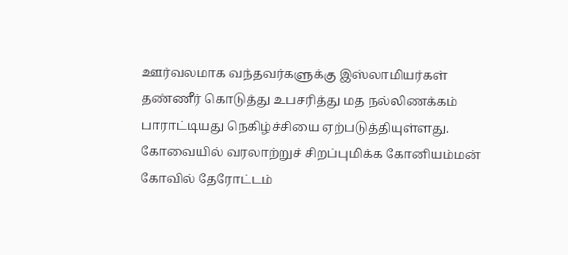ஊர்வலமாக வந்தவர்களுக்கு இஸ்லாமியர்கள் தண்ணீர் கொடுத்து உபசரித்து மத நல்லிணக்கம் பாராட்டியது நெகிழ்ச்சியை ஏற்படுத்தியுள்ளது. கோவையில் வரலாற்றுச் சிறப்புமிக்க கோனியம்மன் கோவில் தேரோட்டம்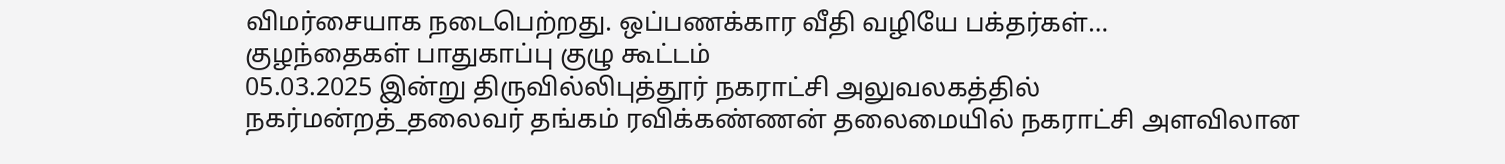விமர்சையாக நடைபெற்றது. ஒப்பணக்கார வீதி வழியே பக்தர்கள்…
குழந்தைகள் பாதுகாப்பு குழு கூட்டம்
05.03.2025 இன்று திருவில்லிபுத்தூர் நகராட்சி அலுவலகத்தில் நகர்மன்றத்_தலைவர் தங்கம் ரவிக்கண்ணன் தலைமையில் நகராட்சி அளவிலான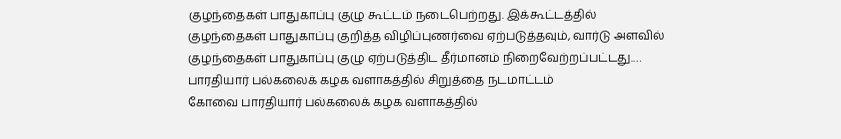குழந்தைகள் பாதுகாப்பு குழு கூட்டம் நடைபெற்றது. இக்கூட்டத்தில் குழந்தைகள் பாதுகாப்பு குறித்த விழிப்புணர்வை ஏற்படுத்தவும், வார்டு அளவில் குழந்தைகள் பாதுகாப்பு குழு ஏற்படுத்திட தீர்மானம் நிறைவேற்றப்பட்டது.…
பாரதியார் பல்கலைக் கழக வளாகத்தில் சிறுத்தை நடமாட்டம்
கோவை பாரதியார் பல்கலைக் கழக வளாகத்தில்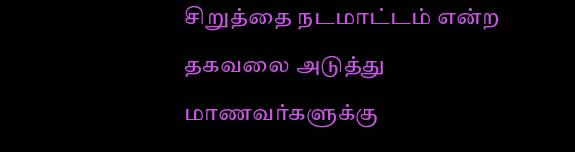சிறுத்தை நடமாட்டம் என்ற தகவலை அடுத்து மாணவர்களுக்கு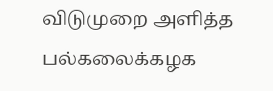விடுமுறை அளித்த பல்கலைக்கழக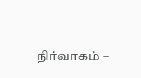நிர்வாகம் –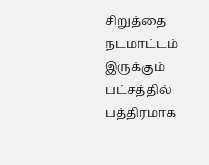சிறுத்தை நடமாட்டம் இருக்கும் பட்சத்தில் பத்திரமாக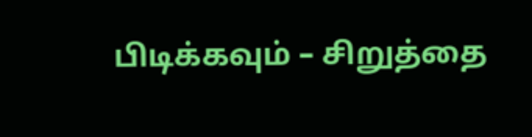பிடிக்கவும் – சிறுத்தை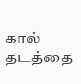கால் தடத்தை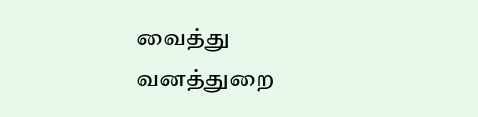வைத்து வனத்துறை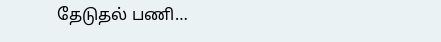தேடுதல் பணி…